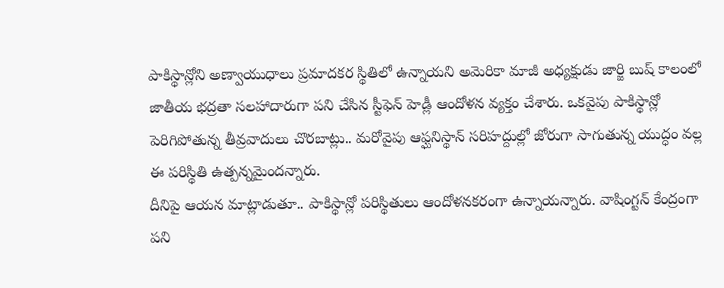పాకిస్థాన్లోని అణ్వాయుధాలు ప్రమాదకర స్థితిలో ఉన్నాయని అమెరికా మాజీ అధ్యక్షుడు జార్జి బుష్ కాలంలో జాతీయ భద్రతా సలహాదారుగా పని చేసిన స్టీఫెన్ హెడ్లీ ఆందోళన వ్యక్తం చేశారు. ఒకవైపు పాకిస్థాన్లో పెరిగిపోతున్న తీవ్రవాదులు చొరబాట్లు.. మరోవైపు ఆఫ్ఘనిస్థాన్ సరిహద్దుల్లో జోరుగా సాగుతున్న యుద్ధం వల్ల ఈ పరిస్థితి ఉత్పన్నమైందన్నారు.
దీనిపై ఆయన మాట్లాడుతూ.. పాకిస్థాన్లో పరిస్థితులు ఆందోళనకరంగా ఉన్నాయన్నారు. వాషింగ్టన్ కేంద్రంగా పని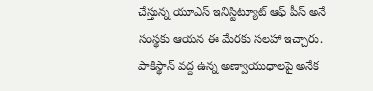చేస్తున్న యూఎస్ ఇనిస్టిట్యూట్ ఆఫ్ పీస్ అనే సంస్థకు ఆయన ఈ మేరకు సలహా ఇచ్చారు.
పాకిస్థాన్ వద్ద ఉన్న అణ్వాయుధాలపై అనేక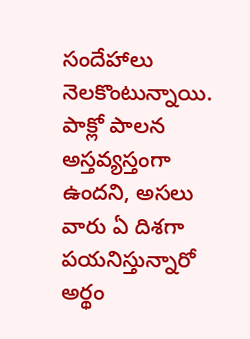సందేహాలు నెలకొంటున్నాయి. పాక్లో పాలన అస్తవ్యస్తంగా ఉందని, అసలు వారు ఏ దిశగా పయనిస్తున్నారో అర్థం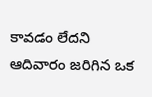కావడం లేదని ఆదివారం జరిగిన ఒక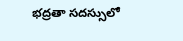భద్రతా సదస్సులో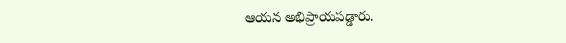ఆయన అభిప్రాయపడ్డారు.